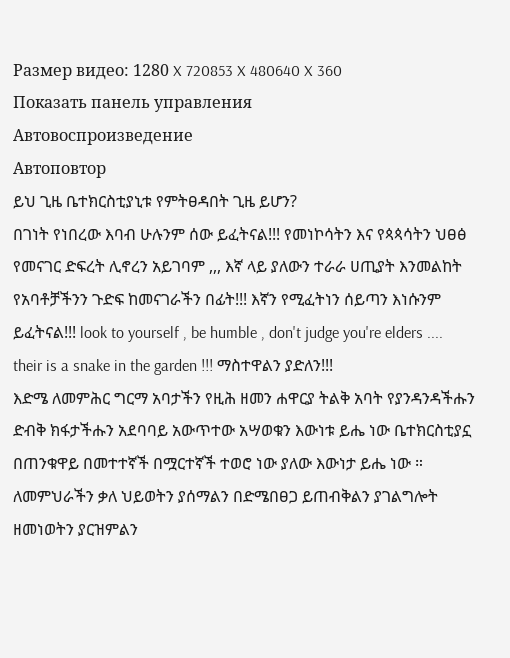Размер видео: 1280 X 720853 X 480640 X 360
Показать панель управления
Автовоспроизведение
Автоповтор
ይህ ጊዜ ቤተክርስቲያኒቱ የምትፀዳበት ጊዜ ይሆን?
በገነት የነበረው እባብ ሁሉንም ሰው ይፈትናል!!! የመነኮሳትን እና የጳጳሳትን ህፀፅ የመናገር ድፍረት ሊኖረን አይገባም ,,, እኛ ላይ ያለውን ተራራ ሀጢያት እንመልከት የአባቶቻችንን ጉድፍ ከመናገራችን በፊት!!! እኛን የሚፈትነን ሰይጣን እነሱንም ይፈትናል!!! look to yourself , be humble , don't judge you're elders .... their is a snake in the garden !!! ማስተዋልን ያድለን!!!
እድሜ ለመምሕር ግርማ አባታችን የዚሕ ዘመን ሐዋርያ ትልቅ አባት የያንዳንዳችሑን ድብቅ ክፋታችሑን አደባባይ አውጥተው አሣወቁን እውነቱ ይሔ ነው ቤተክርስቲያኗ በጠንቁዋይ በመተተኛች በሟርተኛች ተወሮ ነው ያለው እውነታ ይሔ ነው ።
ለመምህራችን ቃለ ህይወትን ያሰማልን በድሜበፀጋ ይጠብቅልን ያገልግሎት ዘመነወትን ያርዝምልን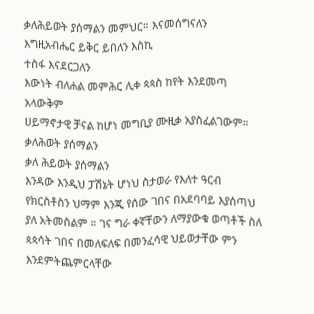ቃለሕይወት ያሰማልን መምህር። እናመሰግናለን
እግዚአብሔር ይቅር ይበለን እስኪ
ተስፋ እናደርጋለን
እውነት ብለሐል መምሕር ሊቀ ጳጳስ ከየት እንደመጣ አላውቅም
ሀይማኖታዊ ቻናል ከሆነ መግቢያ ሙዚቃ አያስፈልገውም።
ቃለሕወት ያሰማልን
ቃለ ሕይወት ያሰማልን
እንዳው እንዲህ ፓሽኔት ሆነህ ስታወራ የእለተ ዓርብ የክርስቶስን ህማም እንጂ የሰው ገበና በአደባባይ እያሰጣህ ያለ አትመስልም ። ገና ግራ ቀኛቸውን ለማያውቁ ወጣቶች ስለ ጳጳሳት ገበና በመለፍለፍ በመንፈሳዊ ህይወታቸው ምን እንደምትጨምርላቸው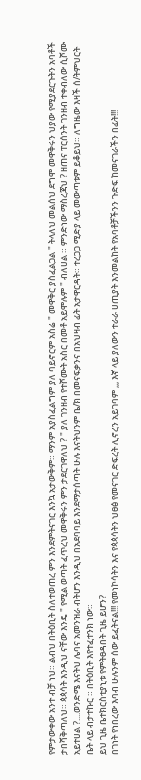የምታውቀው አንተ ብቻ ነህ። ልብህ በትዕቢት ስለተወጠረ ምን እንደምትናገር እንኳ አታውቅም። ማንም አያስፈልግም ያለ ባይኖርም አስሬ " መዋቅር ያስፈልጋል " ትላለህ መልሰህ ደግሞ መዋቅሩን ህያው የሚያደርጉትን አባቶች ታበሻቅጣለህ። ጳጳሳት እንዲህ ናቸው እንዴ " የሚል ወጣት ፈጥረህ መዋቅሩን ምን ታደርገዋለህ ? " ያለ ገንዘብ የተሾሙት አስር በመቶ አይሞሉም " ብለሀል ። ምንድነው ማስረጃህ ? ዘጠና ፐርሰንት ገንዘብ ተቀብለው ሲሾሙ አይተሀል ?....ወንድሜ እናትህ ሌባና አመንዝራ ብትሆን እንዲህ በአደባባይ እንደማታሰጣት ሁሉ እናትህንም ቤ/ክ በመናፍቃንና በአህዛብ ፊት አታዋርዳት። ተረጋጋ ሚድያ ላይ መውጣቱም ይቆይህ። ለግዜው እዛች ሰ/ትምህርት ቤት ላይ ብታተኩር ። በትዕቢት እየተፈተንክ ነው።
ይህ ጊዜ ቤተክርስቲያኒቱ የምትፀዳበት ጊዜ ይሆን?
በገነት የነበረው እባብ ሁሉንም ሰው ይፈትናል!!! የመነኮሳትን እና የጳጳሳትን ህፀፅ የመናገር ድፍረት ሊኖረን አይገባም ,,, እኛ ላይ ያለውን ተራራ ሀጢያት እንመልከት የአባቶቻችንን ጉድፍ ከመናገራችን በፊት!!!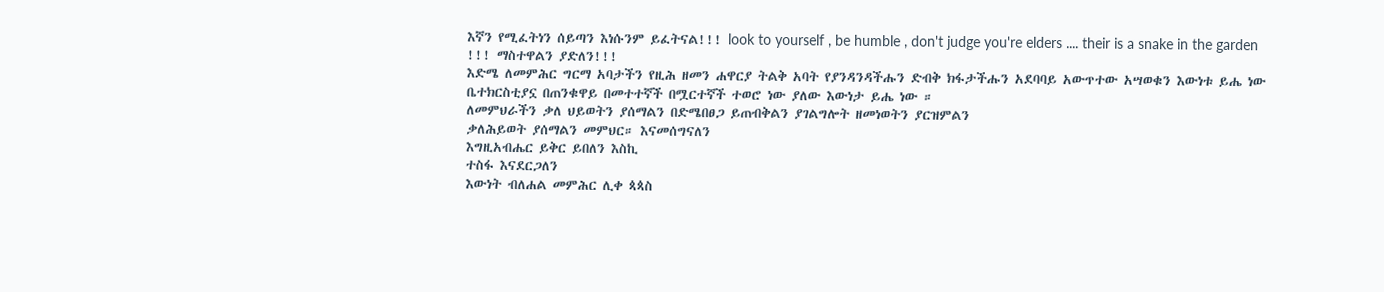እኛን የሚፈትነን ሰይጣን እነሱንም ይፈትናል!!! look to yourself , be humble , don't judge you're elders .... their is a snake in the garden !!! ማስተዋልን ያድለን!!!
እድሜ ለመምሕር ግርማ አባታችን የዚሕ ዘመን ሐዋርያ ትልቅ አባት የያንዳንዳችሑን ድብቅ ክፋታችሑን አደባባይ አውጥተው አሣወቁን እውነቱ ይሔ ነው ቤተክርስቲያኗ በጠንቁዋይ በመተተኛች በሟርተኛች ተወሮ ነው ያለው እውነታ ይሔ ነው ።
ለመምህራችን ቃለ ህይወትን ያሰማልን በድሜበፀጋ ይጠብቅልን ያገልግሎት ዘመነወትን ያርዝምልን
ቃለሕይወት ያሰማልን መምህር። እናመሰግናለን
እግዚአብሔር ይቅር ይበለን እስኪ
ተስፋ እናደርጋለን
እውነት ብለሐል መምሕር ሊቀ ጳጳስ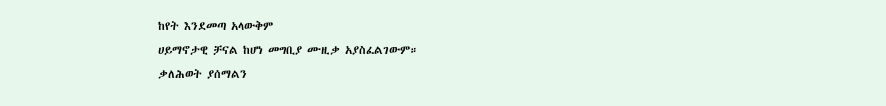ከየት እንደመጣ አላውቅም
ሀይማኖታዊ ቻናል ከሆነ መግቢያ ሙዚቃ አያስፈልገውም።
ቃለሕወት ያሰማልን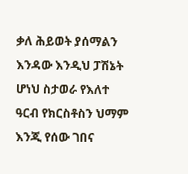ቃለ ሕይወት ያሰማልን
እንዳው እንዲህ ፓሽኔት ሆነህ ስታወራ የእለተ ዓርብ የክርስቶስን ህማም እንጂ የሰው ገበና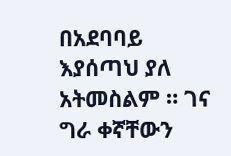በአደባባይ እያሰጣህ ያለ አትመስልም ። ገና ግራ ቀኛቸውን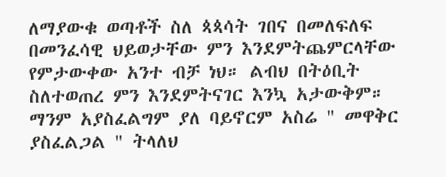ለማያውቁ ወጣቶች ስለ ጳጳሳት ገበና በመለፍለፍ በመንፈሳዊ ህይወታቸው ምን እንደምትጨምርላቸው የምታውቀው አንተ ብቻ ነህ። ልብህ በትዕቢት ስለተወጠረ ምን እንደምትናገር እንኳ አታውቅም። ማንም አያስፈልግም ያለ ባይኖርም አስሬ " መዋቅር ያስፈልጋል " ትላለህ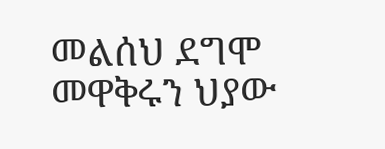መልሰህ ደግሞ መዋቅሩን ህያው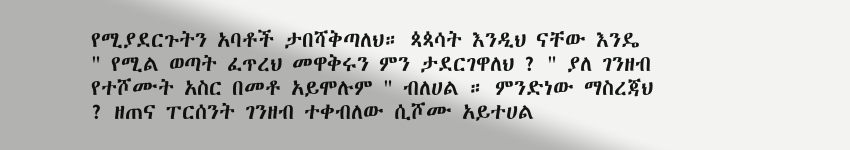የሚያደርጉትን አባቶች ታበሻቅጣለህ። ጳጳሳት እንዲህ ናቸው እንዴ " የሚል ወጣት ፈጥረህ መዋቅሩን ምን ታደርገዋለህ ? " ያለ ገንዘብ የተሾሙት አስር በመቶ አይሞሉም " ብለሀል ። ምንድነው ማስረጃህ ? ዘጠና ፐርሰንት ገንዘብ ተቀብለው ሲሾሙ አይተሀል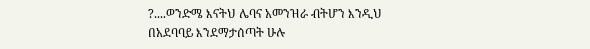?....ወንድሜ እናትህ ሌባና አመንዝራ ብትሆን እንዲህ በአደባባይ እንደማታሰጣት ሁሉ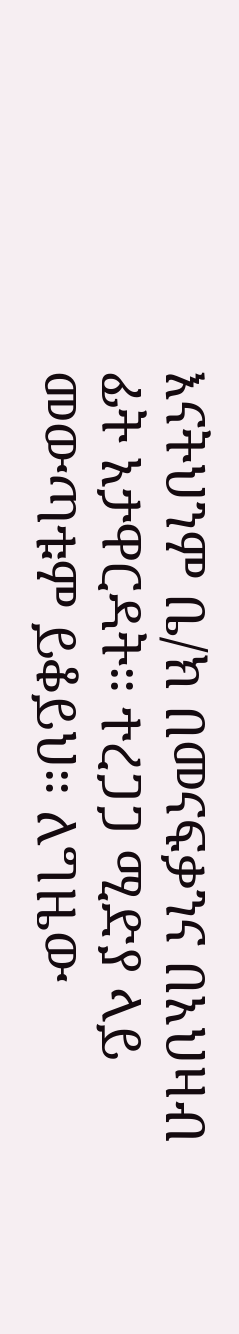እናትህንም ቤ/ክ በመናፍቃንና በአህዛብ ፊት አታዋርዳት። ተረጋጋ ሚድያ ላይ መውጣቱም ይቆይህ። ለግዜው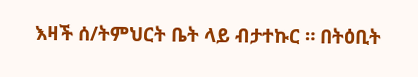እዛች ሰ/ትምህርት ቤት ላይ ብታተኩር ። በትዕቢት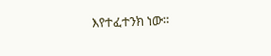እየተፈተንክ ነው።